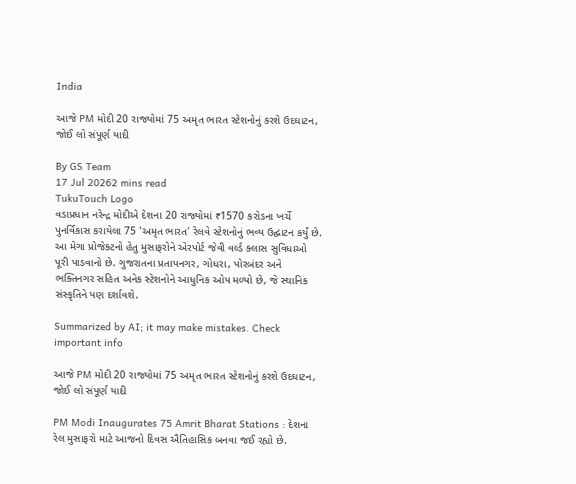India

આજે PM મોદી 20 રાજ્યોમાં 75 અમૃત ભારત સ્ટેશનોનું કરશે ઉદઘાટન, જોઈ લો સંપૂર્ણ યાદી

By GS Team
17 Jul 20262 mins read
TukuTouch Logo
વડાપ્રધાન નરેન્દ્ર મોદીએ દેશના 20 રાજ્યોમાં ₹1570 કરોડના ખર્ચે પુનર્વિકાસ કરાયેલા 75 'અમૃત ભારત' રેલવે સ્ટેશનોનું ભવ્ય ઉદ્ઘાટન કર્યું છે. આ મેગા પ્રોજેક્ટનો હેતુ મુસાફરોને એરપોર્ટ જેવી વર્લ્ડ ક્લાસ સુવિધાઓ પૂરી પાડવાનો છે. ગુજરાતના પ્રતાપનગર, ગોધરા, પોરબંદર અને ભક્તિનગર સહિત અનેક સ્ટેશનોને આધુનિક ઓપ મળ્યો છે, જે સ્થાનિક સંસ્કૃતિને પણ દર્શાવશે.

Summarized by AI; it may make mistakes. Check important info

આજે PM મોદી 20 રાજ્યોમાં 75 અમૃત ભારત સ્ટેશનોનું કરશે ઉદઘાટન, જોઈ લો સંપૂર્ણ યાદી

PM Modi Inaugurates 75 Amrit Bharat Stations : દેશના રેલ મુસાફરો માટે આજનો દિવસ ઐતિહાસિક બનવા જઈ રહ્યો છે.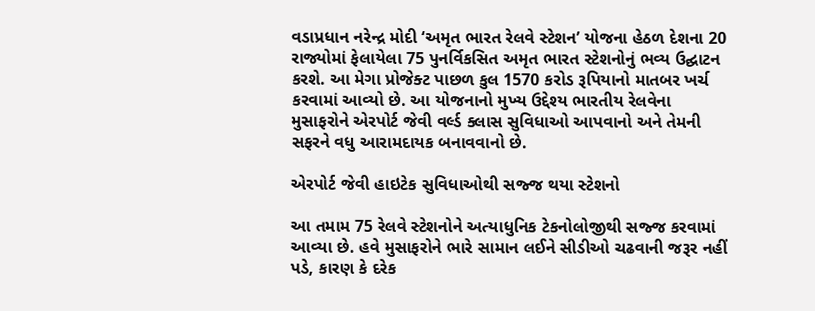વડાપ્રધાન નરેન્દ્ર મોદી ‘અમૃત ભારત રેલવે સ્ટેશન’ યોજના હેઠળ દેશના 20 રાજ્યોમાં ફેલાયેલા 75 પુનર્વિકસિત અમૃત ભારત સ્ટેશનોનું ભવ્ય ઉદ્ઘાટન કરશે. આ મેગા પ્રોજેક્ટ પાછળ કુલ 1570 કરોડ રૂપિયાનો માતબર ખર્ચ કરવામાં આવ્યો છે. આ યોજનાનો મુખ્ય ઉદ્દેશ્ય ભારતીય રેલવેના મુસાફરોને એરપોર્ટ જેવી વર્લ્ડ ક્લાસ સુવિધાઓ આપવાનો અને તેમની સફરને વધુ આરામદાયક બનાવવાનો છે.

એરપોર્ટ જેવી હાઇટેક સુવિધાઓથી સજ્જ થયા સ્ટેશનો

આ તમામ 75 રેલવે સ્ટેશનોને અત્યાધુનિક ટેકનોલોજીથી સજ્જ કરવામાં આવ્યા છે. હવે મુસાફરોને ભારે સામાન લઈને સીડીઓ ચઢવાની જરૂર નહીં પડે, કારણ કે દરેક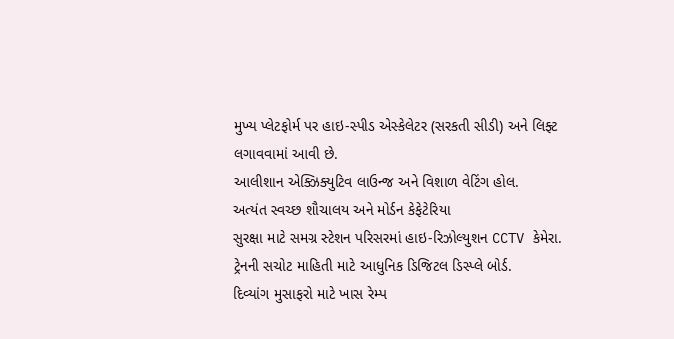મુખ્ય પ્લેટફોર્મ પર હાઇ-સ્પીડ એસ્કેલેટર (સરકતી સીડી) અને લિફ્ટ લગાવવામાં આવી છે.
આલીશાન એક્ઝિક્યુટિવ લાઉન્જ અને વિશાળ વેટિંગ હોલ.
અત્યંત સ્વચ્છ શૌચાલય અને મોર્ડન કેફેટેરિયા
સુરક્ષા માટે સમગ્ર સ્ટેશન પરિસરમાં હાઇ-રિઝોલ્યુશન CCTV કેમેરા.
ટ્રેનની સચોટ માહિતી માટે આધુનિક ડિજિટલ ડિસ્પ્લે બોર્ડ.
દિવ્યાંગ મુસાફરો માટે ખાસ રેમ્પ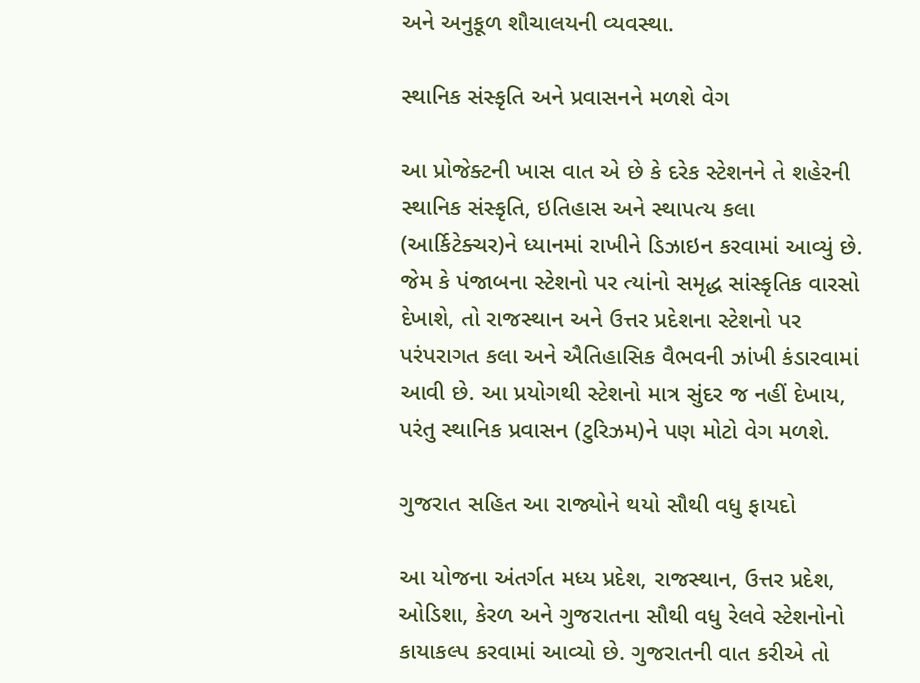અને અનુકૂળ શૌચાલયની વ્યવસ્થા.

સ્થાનિક સંસ્કૃતિ અને પ્રવાસનને મળશે વેગ

આ પ્રોજેક્ટની ખાસ વાત એ છે કે દરેક સ્ટેશનને તે શહેરની સ્થાનિક સંસ્કૃતિ, ઇતિહાસ અને સ્થાપત્ય કલા (આર્કિટેક્ચર)ને ધ્યાનમાં રાખીને ડિઝાઇન કરવામાં આવ્યું છે. જેમ કે પંજાબના સ્ટેશનો પર ત્યાંનો સમૃદ્ધ સાંસ્કૃતિક વારસો દેખાશે, તો રાજસ્થાન અને ઉત્તર પ્રદેશના સ્ટેશનો પર પરંપરાગત કલા અને ઐતિહાસિક વૈભવની ઝાંખી કંડારવામાં આવી છે. આ પ્રયોગથી સ્ટેશનો માત્ર સુંદર જ નહીં દેખાય, પરંતુ સ્થાનિક પ્રવાસન (ટુરિઝમ)ને પણ મોટો વેગ મળશે.

ગુજરાત સહિત આ રાજ્યોને થયો સૌથી વધુ ફાયદો

આ યોજના અંતર્ગત મધ્ય પ્રદેશ, રાજસ્થાન, ઉત્તર પ્રદેશ, ઓડિશા, કેરળ અને ગુજરાતના સૌથી વધુ રેલવે સ્ટેશનોનો કાયાકલ્પ કરવામાં આવ્યો છે. ગુજરાતની વાત કરીએ તો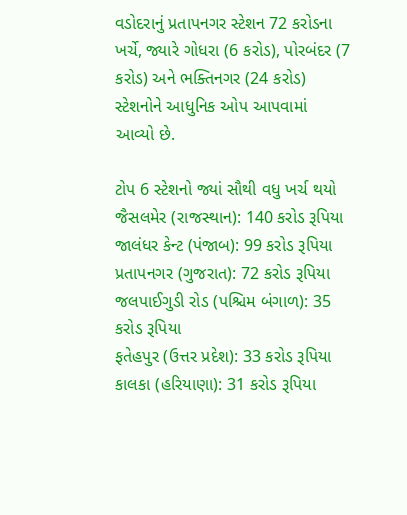વડોદરાનું પ્રતાપનગર સ્ટેશન 72 કરોડના ખર્ચે, જ્યારે ગોધરા (6 કરોડ), પોરબંદર (7 કરોડ) અને ભક્તિનગર (24 કરોડ) સ્ટેશનોને આધુનિક ઓપ આપવામાં આવ્યો છે.

ટોપ 6 સ્ટેશનો જ્યાં સૌથી વધુ ખર્ચ થયો
જૈસલમેર (રાજસ્થાન): 140 કરોડ રૂપિયા
જાલંધર કેન્ટ (પંજાબ): 99 કરોડ રૂપિયા
પ્રતાપનગર (ગુજરાત): 72 કરોડ રૂપિયા
જલપાઈગુડી રોડ (પશ્ચિમ બંગાળ): 35 કરોડ રૂપિયા
ફતેહપુર (ઉત્તર પ્રદેશ): 33 કરોડ રૂપિયા
કાલકા (હરિયાણા): 31 કરોડ રૂપિયા